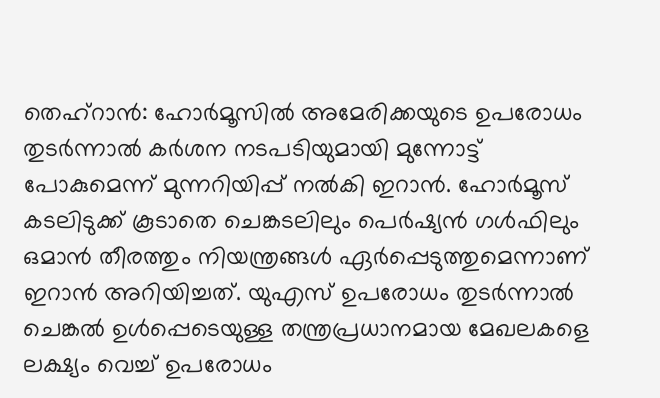തെഹ്റാൻ: ഹോർമൂസിൽ അമേരിക്കയുടെ ഉപരോധം തുടർന്നാൽ കർശന നടപടിയുമായി മുന്നോട്ട് പോകുമെന്ന് മുന്നറിയിപ്പ് നൽകി ഇറാൻ. ഹോർമൂസ് കടലിടുക്ക് കൂടാതെ ചെങ്കടലിലും പെർഷ്യൻ ഗൾഫിലും ഒമാൻ തീരത്തും നിയന്ത്രങ്ങൾ ഏർപ്പെടുത്തുമെന്നാണ് ഇറാൻ അറിയിച്ചത്. യുഎസ് ഉപരോധം തുടർന്നാൽ ചെങ്കൽ ഉൾപ്പെടെയുള്ള തന്ത്രപ്രധാനമായ മേഖലകളെ ലക്ഷ്യം വെച്ച് ഉപരോധം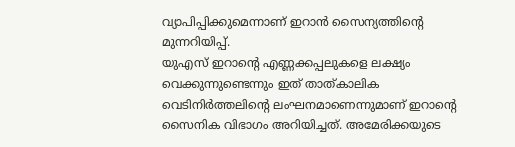വ്യാപിപ്പിക്കുമെന്നാണ് ഇറാൻ സൈന്യത്തിൻ്റെ മുന്നറിയിപ്പ്.
യുഎസ് ഇറാൻ്റെ എണ്ണക്കപ്പലുകളെ ലക്ഷ്യം വെക്കുന്നുണ്ടെന്നും ഇത് താത്കാലിക വെടിനിർത്തലിൻ്റെ ലംഘനമാണെന്നുമാണ് ഇറാൻ്റെ സൈനിക വിഭാഗം അറിയിച്ചത്. അമേരിക്കയുടെ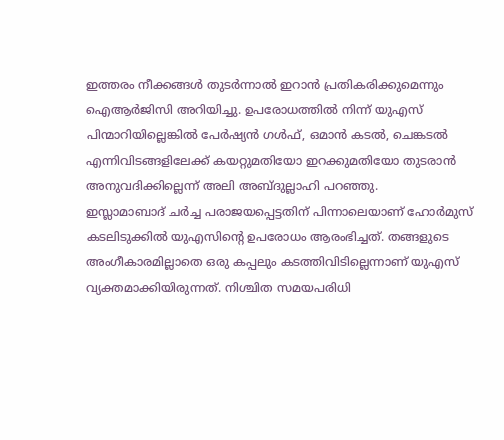ഇത്തരം നീക്കങ്ങൾ തുടർന്നാൽ ഇറാൻ പ്രതികരിക്കുമെന്നും ഐആർജിസി അറിയിച്ചു. ഉപരോധത്തിൽ നിന്ന് യുഎസ് പിന്മാറിയില്ലെങ്കിൽ പേർഷ്യൻ ഗൾഫ്, ഒമാൻ കടൽ, ചെങ്കടൽ എന്നിവിടങ്ങളിലേക്ക് കയറ്റുമതിയോ ഇറക്കുമതിയോ തുടരാൻ അനുവദിക്കില്ലെന്ന് അലി അബ്ദുല്ലാഹി പറഞ്ഞു.
ഇസ്ലാമാബാദ് ചർച്ച പരാജയപ്പെട്ടതിന് പിന്നാലെയാണ് ഹോർമുസ് കടലിടുക്കിൽ യുഎസിൻ്റെ ഉപരോധം ആരംഭിച്ചത്. തങ്ങളുടെ അംഗീകാരമില്ലാതെ ഒരു കപ്പലും കടത്തിവിടില്ലെന്നാണ് യുഎസ് വ്യക്തമാക്കിയിരുന്നത്. നിശ്ചിത സമയപരിധി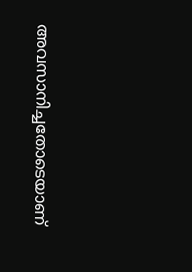അവസാനിച്ചതോടെയാണ്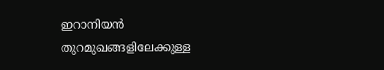ഇറാനിയൻ തുറമുഖങ്ങളിലേക്കുള്ള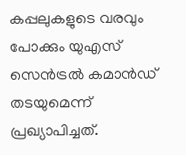കപ്പലുകളുടെ വരവും പോക്കും യുഎസ് സെൻട്രൽ കമാൻഡ് തടയുമെന്ന് പ്രഖ്യാപിച്ചത്.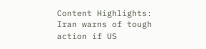Content Highlights: Iran warns of tough action if US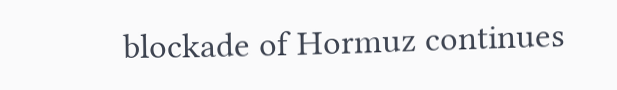blockade of Hormuz continues